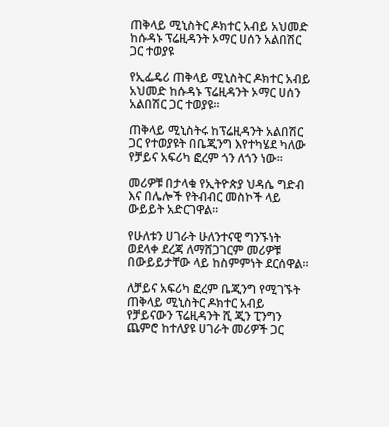ጠቅላይ ሚኒስትር ዶክተር አብይ አህመድ ከሱዳኑ ፕሬዚዳንት ኦማር ሀሰን አልበሽር ጋር ተወያዩ

የኢፌዴሪ ጠቅላይ ሚኒስትር ዶክተር አብይ አህመድ ከሱዳኑ ፕሬዚዳንት ኦማር ሀሰን አልበሽር ጋር ተወያዩ።

ጠቅላይ ሚኒስትሩ ከፕሬዚዳንት አልበሽር ጋር የተወያዩት በቤጂንግ እየተካሄደ ካለው የቻይና አፍሪካ ፎረም ጎን ለጎን ነው።

መሪዎቹ በታላቁ የኢትዮጵያ ህዳሴ ግድብ እና በሌሎች የትብብር መስኮች ላይ ውይይት አድርገዋል።

የሁለቱን ሀገራት ሁለንተናዊ ግንኙነት ወደላቀ ደረጃ ለማሸጋገርም መሪዎቹ በውይይታቸው ላይ ከስምምነት ደርሰዋል።

ለቻይና አፍሪካ ፎረም ቤጂንግ የሚገኙት ጠቅላይ ሚኒስትር ዶክተር አብይ የቻይናውን ፕሬዚዳንት ሺ ጂን ፒንግን ጨምሮ ከተለያዩ ሀገራት መሪዎች ጋር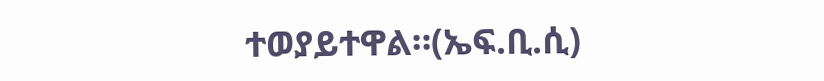ተወያይተዋል።(ኤፍ.ቢ.ሲ)